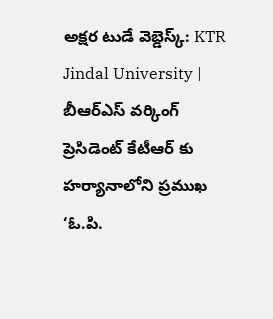అక్షర టుడే వెబ్డెస్క్: KTR Jindal University | బీఆర్ఎస్ వర్కింగ్ ప్రెసిడెంట్ కేటీఆర్ కు హర్యానాలోని ప్రముఖ ‘ఓ.పి.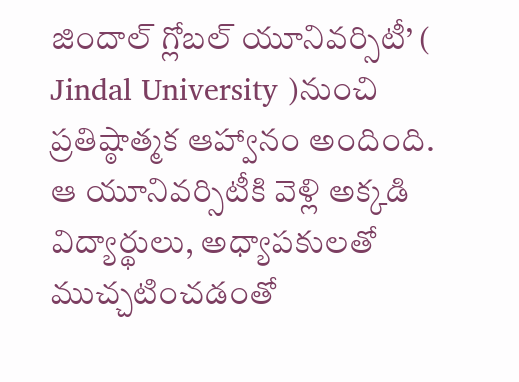జిందాల్ గ్లోబల్ యూనివర్సిటీ’ ( Jindal University )నుంచి ప్రతిష్ఠాత్మక ఆహ్వానం అందింది. ఆ యూనివర్సిటీకి వెళ్లి అక్కడి విద్యార్థులు, అధ్యాపకులతో ముచ్చటించడంతో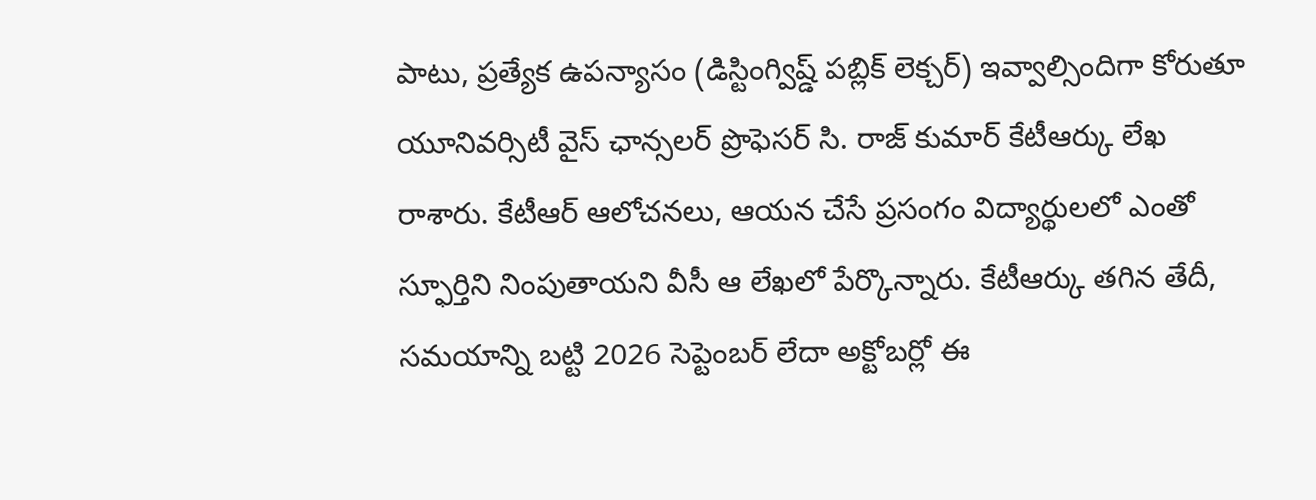పాటు, ప్రత్యేక ఉపన్యాసం (డిస్టింగ్విష్డ్ పబ్లిక్ లెక్చర్) ఇవ్వాల్సిందిగా కోరుతూ యూనివర్సిటీ వైస్ ఛాన్సలర్ ప్రొఫెసర్ సి. రాజ్ కుమార్ కేటీఆర్కు లేఖ రాశారు. కేటీఆర్ ఆలోచనలు, ఆయన చేసే ప్రసంగం విద్యార్థులలో ఎంతో స్ఫూర్తిని నింపుతాయని వీసీ ఆ లేఖలో పేర్కొన్నారు. కేటీఆర్కు తగిన తేదీ, సమయాన్ని బట్టి 2026 సెప్టెంబర్ లేదా అక్టోబర్లో ఈ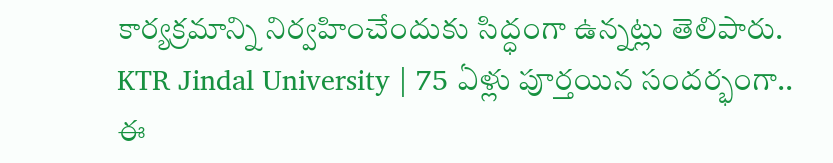కార్యక్రమాన్ని నిర్వహించేందుకు సిద్ధంగా ఉన్నట్లు తెలిపారు.
KTR Jindal University | 75 ఏళ్లు పూర్తయిన సందర్భంగా..
ఈ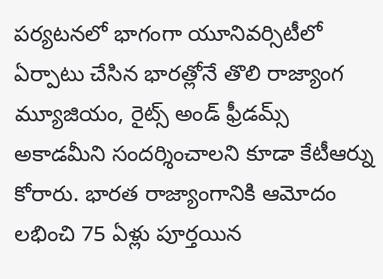పర్యటనలో భాగంగా యూనివర్సిటీలో ఏర్పాటు చేసిన భారత్లోనే తొలి రాజ్యాంగ మ్యూజియం, రైట్స్ అండ్ ఫ్రీడమ్స్ అకాడమీని సందర్శించాలని కూడా కేటీఆర్ను కోరారు. భారత రాజ్యాంగానికి ఆమోదం లభించి 75 ఏళ్లు పూర్తయిన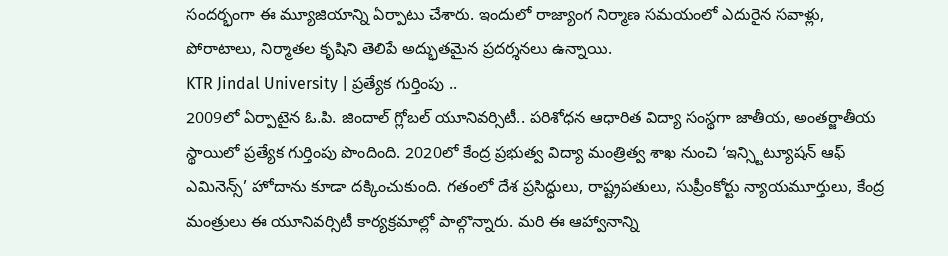సందర్భంగా ఈ మ్యూజియాన్ని ఏర్పాటు చేశారు. ఇందులో రాజ్యాంగ నిర్మాణ సమయంలో ఎదురైన సవాళ్లు, పోరాటాలు, నిర్మాతల కృషిని తెలిపే అద్భుతమైన ప్రదర్శనలు ఉన్నాయి.
KTR Jindal University | ప్రత్యేక గుర్తింపు ..
2009లో ఏర్పాటైన ఓ.పి. జిందాల్ గ్లోబల్ యూనివర్సిటీ.. పరిశోధన ఆధారిత విద్యా సంస్థగా జాతీయ, అంతర్జాతీయ స్థాయిలో ప్రత్యేక గుర్తింపు పొందింది. 2020లో కేంద్ర ప్రభుత్వ విద్యా మంత్రిత్వ శాఖ నుంచి ‘ఇన్స్టిట్యూషన్ ఆఫ్ ఎమినెన్స్’ హోదాను కూడా దక్కించుకుంది. గతంలో దేశ ప్రసిద్ధులు, రాష్ట్రపతులు, సుప్రీంకోర్టు న్యాయమూర్తులు, కేంద్ర మంత్రులు ఈ యూనివర్సిటీ కార్యక్రమాల్లో పాల్గొన్నారు. మరి ఈ ఆహ్వానాన్ని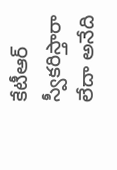కేటీఆర్ స్వీకరిస్తారా లేదా అనేది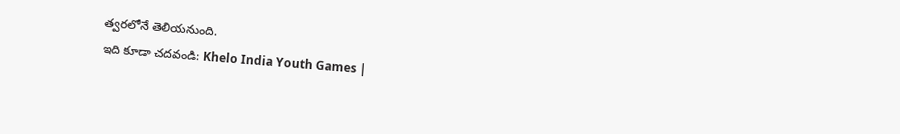త్వరలోనే తెలియనుంది.
ఇది కూడా చదవండి: Khelo India Youth Games |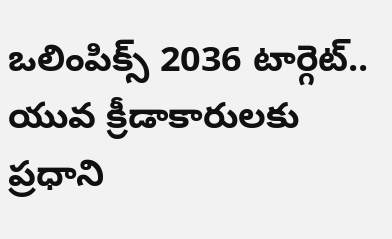ఒలింపిక్స్ 2036 టార్గెట్.. యువ క్రీడాకారులకు ప్రధాని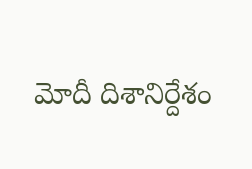మోదీ దిశానిర్దేశం